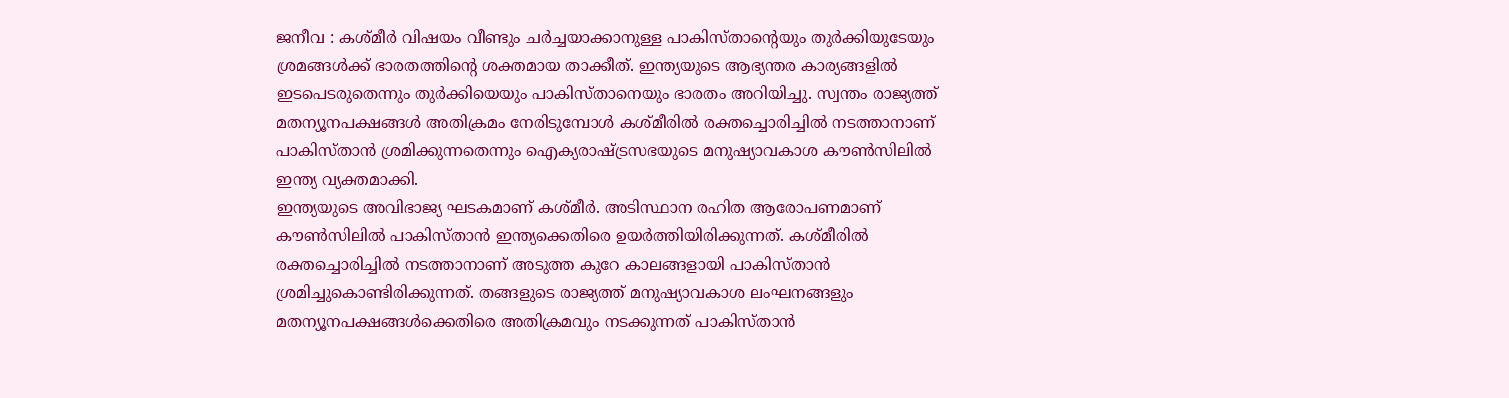ജനീവ : കശ്മീർ വിഷയം വീണ്ടും ചർച്ചയാക്കാനുള്ള പാകിസ്താന്റെയും തുർക്കിയുടേയും ശ്രമങ്ങൾക്ക് ഭാരതത്തിന്റെ ശക്തമായ താക്കീത്. ഇന്ത്യയുടെ ആഭ്യന്തര കാര്യങ്ങളിൽ ഇടപെടരുതെന്നും തുർക്കിയെയും പാകിസ്താനെയും ഭാരതം അറിയിച്ചു. സ്വന്തം രാജ്യത്ത് മതന്യൂനപക്ഷങ്ങൾ അതിക്രമം നേരിടുമ്പോൾ കശ്മീരിൽ രക്തച്ചൊരിച്ചിൽ നടത്താനാണ് പാകിസ്താൻ ശ്രമിക്കുന്നതെന്നും ഐക്യരാഷ്ട്രസഭയുടെ മനുഷ്യാവകാശ കൗൺസിലിൽ ഇന്ത്യ വ്യക്തമാക്കി.
ഇന്ത്യയുടെ അവിഭാജ്യ ഘടകമാണ് കശ്മീർ. അടിസ്ഥാന രഹിത ആരോപണമാണ് കൗൺസിലിൽ പാകിസ്താൻ ഇന്ത്യക്കെതിരെ ഉയർത്തിയിരിക്കുന്നത്. കശ്മീരിൽ രക്തച്ചൊരിച്ചിൽ നടത്താനാണ് അടുത്ത കുറേ കാലങ്ങളായി പാകിസ്താൻ ശ്രമിച്ചുകൊണ്ടിരിക്കുന്നത്. തങ്ങളുടെ രാജ്യത്ത് മനുഷ്യാവകാശ ലംഘനങ്ങളും മതന്യൂനപക്ഷങ്ങൾക്കെതിരെ അതിക്രമവും നടക്കുന്നത് പാകിസ്താൻ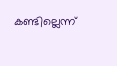കണ്ടില്ലെന്ന്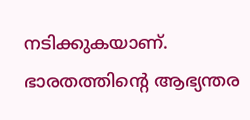നടിക്കുകയാണ്. ഭാരതത്തിന്റെ ആഭ്യന്തര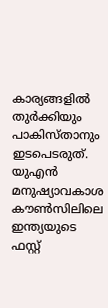കാര്യങ്ങളിൽ തുർക്കിയും പാകിസ്താനും ഇടപെടരുത്. യുഎൻ മനുഷ്യാവകാശ കൗൺസിലിലെ ഇന്ത്യയുടെ ഫസ്റ്റ്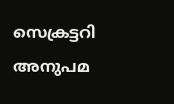സെക്രട്ടറി അനുപമ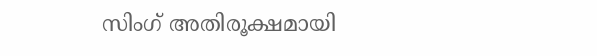സിംഗ് അതിരൂക്ഷമായി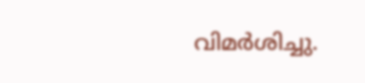വിമർശിച്ചു.